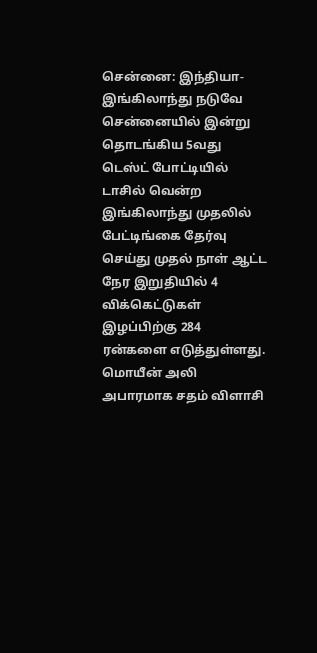சென்னை: இந்தியா-இங்கிலாந்து நடுவே சென்னையில் இன்று தொடங்கிய 5வது டெஸ்ட் போட்டியில் டாசில் வென்ற இங்கிலாந்து முதலில் பேட்டிங்கை தேர்வு செய்து முதல் நாள் ஆட்ட நேர இறுதியில் 4 விக்கெட்டுகள் இழப்பிற்கு 284 ரன்களை எடுத்துள்ளது. மொயீன் அலி அபாரமாக சதம் விளாசி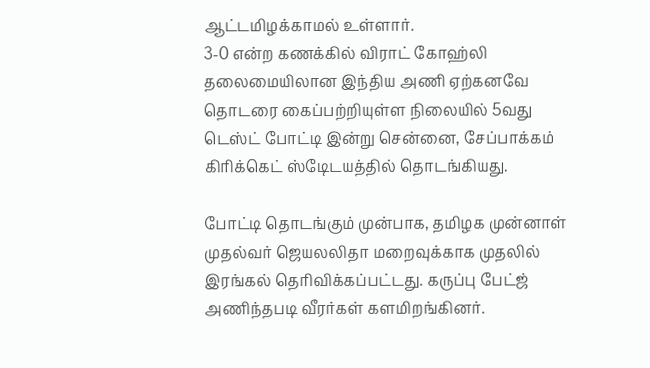ஆட்டமிழக்காமல் உள்ளார்.
3-0 என்ற கணக்கில் விராட் கோஹ்லி தலைமையிலான இந்திய அணி ஏற்கனவே தொடரை கைப்பற்றியுள்ள நிலையில் 5வது டெஸ்ட் போட்டி இன்று சென்னை, சேப்பாக்கம் கிரிக்கெட் ஸ்டேிடயத்தில் தொடங்கியது.

போட்டி தொடங்கும் முன்பாக, தமிழக முன்னாள் முதல்வர் ஜெயலலிதா மறைவுக்காக முதலில் இரங்கல் தெரிவிக்கப்பட்டது. கருப்பு பேட்ஜ் அணிந்தபடி வீரர்கள் களமிறங்கினர்.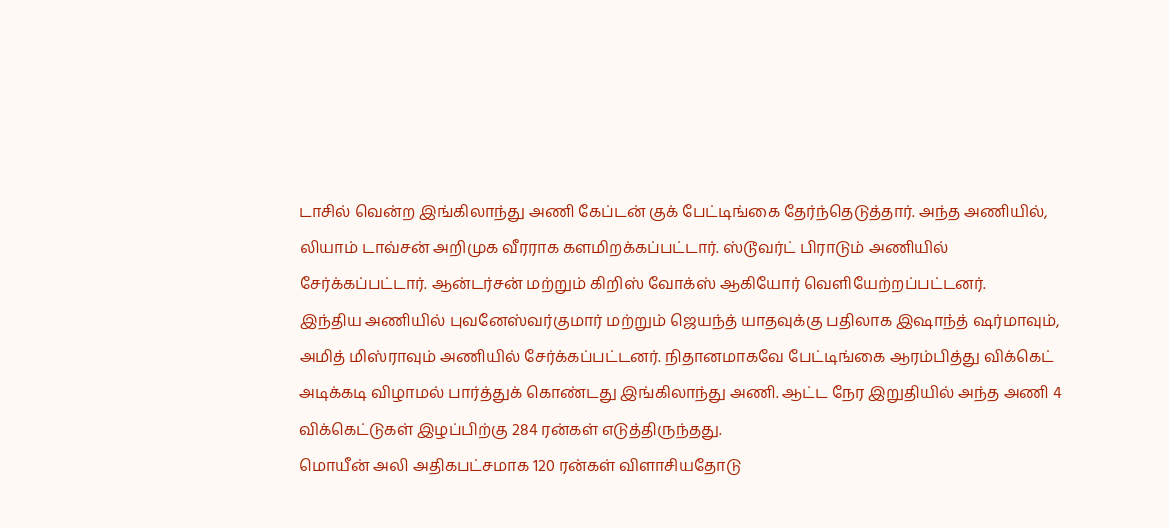டாசில் வென்ற இங்கிலாந்து அணி கேப்டன் குக் பேட்டிங்கை தேர்ந்தெடுத்தார். அந்த அணியில், லியாம் டாவ்சன் அறிமுக வீரராக களமிறக்கப்பட்டார். ஸ்டூவர்ட் பிராடும் அணியில் சேர்க்கப்பட்டார். ஆன்டர்சன் மற்றும் கிறிஸ் வோக்ஸ் ஆகியோர் வெளியேற்றப்பட்டனர்.
இந்திய அணியில் புவனேஸ்வர்குமார் மற்றும் ஜெயந்த் யாதவுக்கு பதிலாக இஷாந்த் ஷர்மாவும், அமித் மிஸ்ராவும் அணியில் சேர்க்கப்பட்டனர். நிதானமாகவே பேட்டிங்கை ஆரம்பித்து விக்கெட் அடிக்கடி விழாமல் பார்த்துக் கொண்டது இங்கிலாந்து அணி. ஆட்ட நேர இறுதியில் அந்த அணி 4 விக்கெட்டுகள் இழப்பிற்கு 284 ரன்கள் எடுத்திருந்தது.
மொயீன் அலி அதிகபட்சமாக 120 ரன்கள் விளாசியதோடு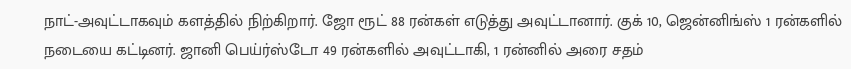நாட்-அவுட்டாகவும் களத்தில் நிற்கிறார். ஜோ ரூட் 88 ரன்கள் எடுத்து அவுட்டானார். குக் 10, ஜென்னிங்ஸ் 1 ரன்களில் நடையை கட்டினர். ஜானி பெய்ர்ஸ்டோ 49 ரன்களில் அவுட்டாகி, 1 ரன்னில் அரை சதம்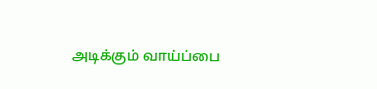அடிக்கும் வாய்ப்பை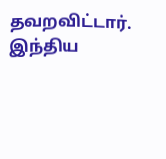தவறவிட்டார்.
இந்திய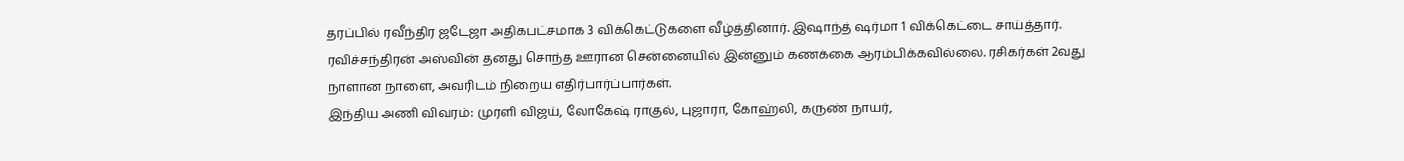தரப்பில் ரவீந்திர ஜடேஜா அதிகபட்சமாக 3 விக்கெட்டுகளை வீழ்த்தினார். இஷாந்த் ஷர்மா 1 விக்கெட்டை சாய்த்தார். ரவிச்சந்திரன் அஸ்வின் தனது சொந்த ஊரான சென்னையில் இன்னும் கணக்கை ஆரம்பிக்கவில்லை. ரசிகர்கள் 2வது நாளான நாளை, அவரிடம் நிறைய எதிர்பார்ப்பார்கள்.
இந்திய அணி விவரம்: முரளி விஜய், லோகேஷ் ராகுல், புஜாரா, கோஹ்லி, கருண் நாயர்,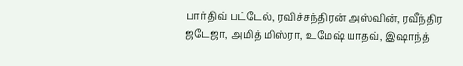பார்திவ் பட்டேல், ரவிச்சந்திரன் அஸ்வின், ரவீந்திர ஜடேஜா, அமித் மிஸ்ரா, உமேஷ் யாதவ், இஷாந்த்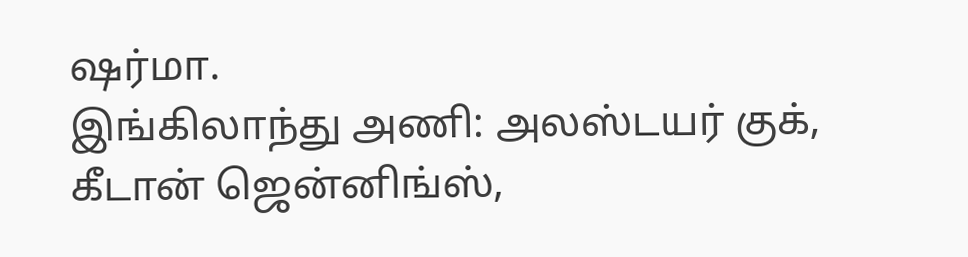ஷர்மா.
இங்கிலாந்து அணி: அலஸ்டயர் குக், கீடான் ஜென்னிங்ஸ்,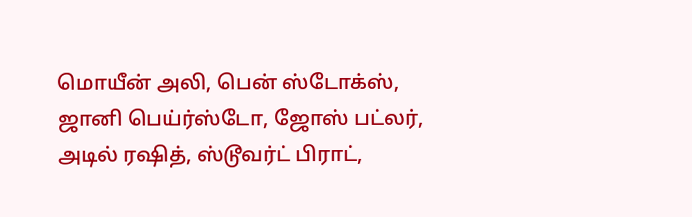மொயீன் அலி, பென் ஸ்டோக்ஸ், ஜானி பெய்ர்ஸ்டோ, ஜோஸ் பட்லர், அடில் ரஷித், ஸ்டூவர்ட் பிராட்,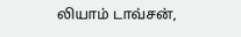லியாம் டாவ்சன்,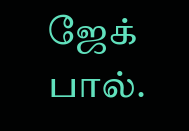ஜேக் பால்.